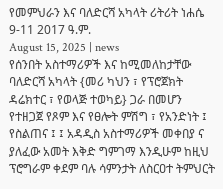የመምህራን እና ባለድርሻ አካላት ሪትሪት ነሐሴ 9-11 2017 ዓ.ም.
August 15, 2025 | news
የሰንበት አስተማሪዎች እና ከሚመለከታቸው ባለድርሻ አካላት {መሪ ካህን ፣ የፕሮጀክት ዳሬክተር ፣ የወላጅ ተወካይ} ጋራ በመሆን የተዘጋጀ የጾም እና የፀሎት ምሽግ ፣ የአንድነት ፤ የስልጠና ፤ ፤ አዳዲስ አስተማሪዎች መቀበያ ና ያለፈው አመት እቅድ ግምገማ እንዲሁም ከዚህ ፕሮግራም ቀደም ባሉ ሳምንታት ለስርዐተ ትምህርት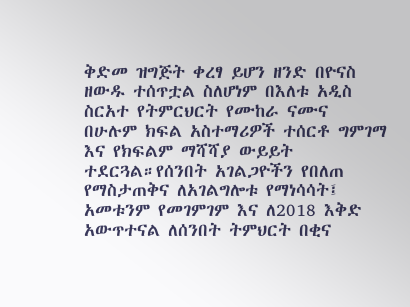ቅድመ ዝግጅት ቀረፃ ይሆን ዘንድ በዮናስ ዘውዱ ተሰጥቷል ስለሆነም በእለቱ አዲስ ስርአተ የትምርህርት የሙከራ ናሙና በሁሉም ክፍል አስተማሪዎች ተሰርቶ ግምገማ እና የክፍልም ማሻሻያ ውይይት ተደርጓል።የሰንበት አገልጋዮችን የበለጠ የማስታጠቅና ለአገልግሎቱ የማነሳሳት፤ አመቱንም የመገምገም እና ለ2018 እቅድ አውጥተናል ለሰንበት ትምህርት በቂና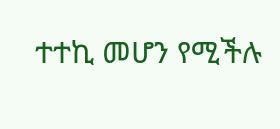ተተኪ መሆን የሚችሉ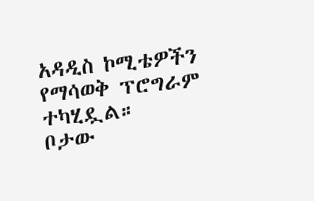አዳዲስ ኮሚቴዎችን የማሳወቅ ፕሮግራም ተካሂዷል።
ቦታው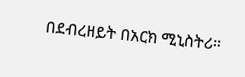በደብረዘይት በአርክ ሚኒስትሪ።